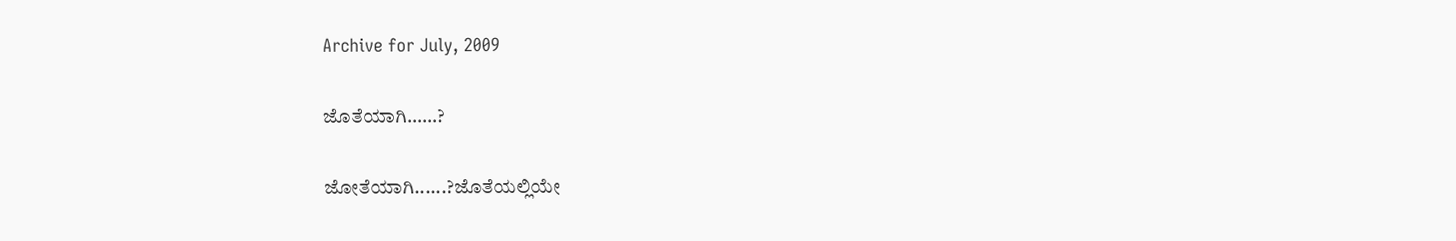Archive for July, 2009

ಜೊತೆಯಾಗಿ……?

ಜೋತೆಯಾಗಿ......?ಜೊತೆಯಲ್ಲಿಯೇ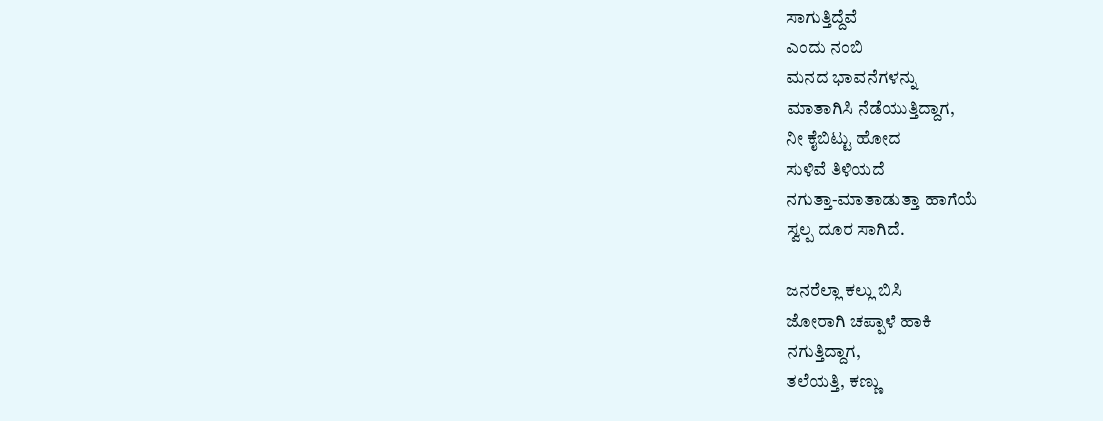ಸಾಗುತ್ತಿದ್ದೆವೆ
ಎಂದು ನಂಬಿ
ಮನದ ಭಾವನೆಗಳನ್ನು
ಮಾತಾಗಿಸಿ ನೆಡೆಯುತ್ತಿದ್ದಾಗ,
ನೀ ಕೈಬಿಟ್ಟು ಹೋದ
ಸುಳಿವೆ ತಿಳಿಯದೆ
ನಗುತ್ತಾ-ಮಾತಾಡುತ್ತಾ ಹಾಗೆಯೆ
ಸ್ವಲ್ಪ ದೂರ ಸಾಗಿದೆ.

ಜನರೆಲ್ಲಾ ಕಲ್ಲು ಬಿಸಿ
ಜೋರಾಗಿ ಚಪ್ಪಾಳೆ ಹಾಕಿ
ನಗುತ್ತಿದ್ದಾಗ,
ತಲೆಯತ್ತಿ, ಕಣ್ಣು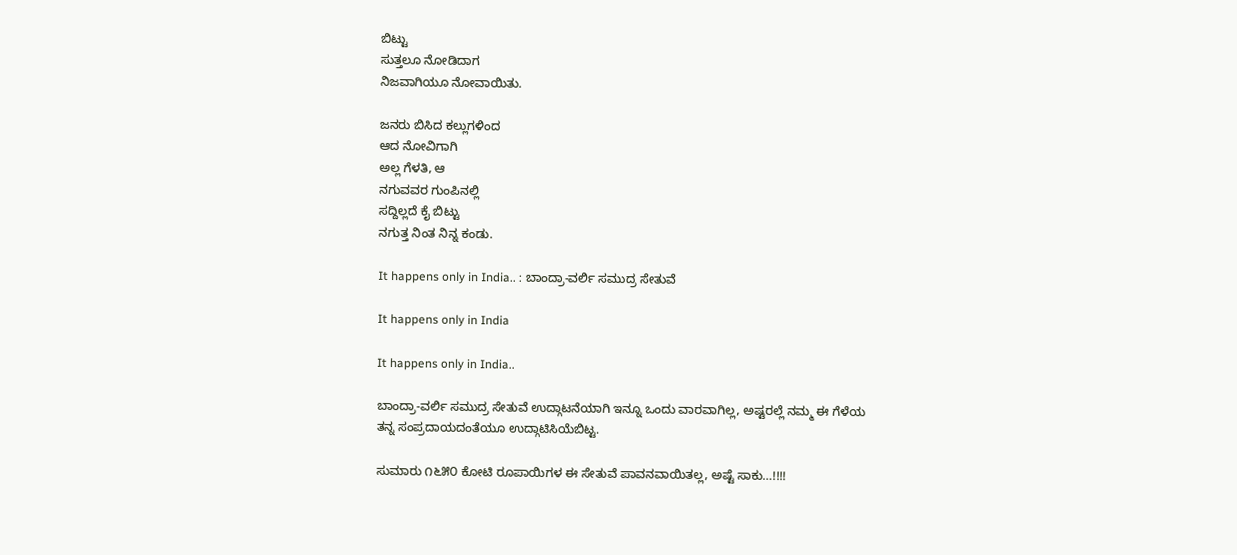ಬಿಟ್ಟು
ಸುತ್ತಲೂ ನೋಡಿದಾಗ
ನಿಜವಾಗಿಯೂ ನೋವಾಯಿತು.

ಜನರು ಬಿಸಿದ ಕಲ್ಲುಗಳಿಂದ
ಆದ ನೋವಿಗಾಗಿ
ಅಲ್ಲ ಗೆಳತಿ, ಆ
ನಗುವವರ ಗುಂಪಿನಲ್ಲಿ
ಸದ್ದಿಲ್ಲದೆ ಕೈ ಬಿಟ್ಟು
ನಗುತ್ತ ನಿಂತ ನಿನ್ನ ಕಂಡು.

It happens only in India.. : ಬಾಂದ್ರಾ-ವರ್ಲಿ ಸಮುದ್ರ ಸೇತುವೆ

It happens only in India

It happens only in India..

ಬಾಂದ್ರಾ-ವರ್ಲಿ ಸಮುದ್ರ ಸೇತುವೆ ಉದ್ಗಾಟನೆಯಾಗಿ ಇನ್ನೂ ಒಂದು ವಾರವಾಗಿಲ್ಲ, ಅಷ್ಟರಲ್ಲೆ ನಮ್ಮ ಈ ಗೆಳೆಯ ತನ್ನ ಸಂಪ್ರದಾಯದಂತೆಯೂ ಉದ್ಗಾಟಿಸಿಯೆಬಿಟ್ಟ.

ಸುಮಾರು ೧೬೫೦ ಕೋಟಿ ರೂಪಾಯಿಗಳ ಈ ಸೇತುವೆ ಪಾವನವಾಯಿತಲ್ಲ, ಅಷ್ಟೆ ಸಾಕು…!!!!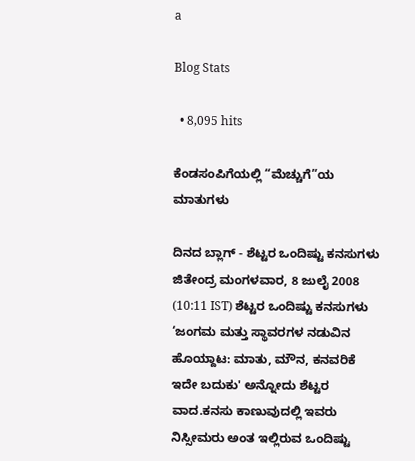a

Blog Stats

  • 8,095 hits

ಕೆಂಡಸಂಪಿಗೆಯಲ್ಲಿ “ಮೆಚ್ಚುಗೆ”ಯ ಮಾತುಗಳು

ದಿನದ ಬ್ಲಾಗ್ - ಶೆಟ್ಟರ ಒಂದಿಷ್ಟು ಕನಸುಗಳು ಜಿತೇಂದ್ರ ಮಂಗಳವಾರ, 8 ಜುಲೈ 2008 (10:11 IST) ಶೆಟ್ಟರ ಒಂದಿಷ್ಟು ಕನಸುಗಳು ‘ಜಂಗಮ ಮತ್ತು ಸ್ಥಾವರಗಳ ನಡುವಿನ ಹೊಯ್ದಾಟ: ಮಾತು, ಮೌನ, ಕನವರಿಕೆ ಇದೇ ಬದುಕು' ಅನ್ನೋದು ಶೆಟ್ಟರ ವಾದ.ಕನಸು ಕಾಣುವುದಲ್ಲಿ ಇವರು ನಿಸ್ಸೀಮರು ಅಂತ ಇಲ್ಲಿರುವ ಒಂದಿಷ್ಟು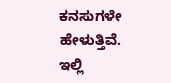ಕನಸುಗಳೇ ಹೇಳುತ್ತಿವೆ. ಇಲ್ಲಿ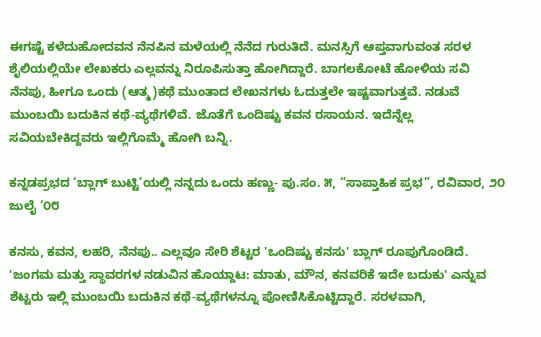ಈಗಷ್ಟೆ ಕಳೆದುಹೋದವನ ನೆನಪಿನ ಮಳೆಯಲ್ಲಿ ನೆನೆದ ಗುರುತಿದೆ. ಮನಸ್ಸಿಗೆ ಆಪ್ತವಾಗುವಂತ ಸರಳ ಶೈಲಿಯಲ್ಲಿಯೇ ಲೇಖಕರು ಎಲ್ಲವನ್ನು ನಿರೂಪಿಸುತ್ತಾ ಹೋಗಿದ್ದಾರೆ. ಬಾಗಲಕೋಟೆ ಹೋಳಿಯ ಸವಿ ನೆನಪು, ಹೀಗೂ ಒಂದು (ಆತ್ಮ)ಕಥೆ ಮುಂತಾದ ಲೇಖನಗಳು ಓದುತ್ತಲೇ ಇಷ್ಟವಾಗುತ್ತವೆ. ನಡುವೆ ಮುಂಬಯಿ ಬದುಕಿನ ಕಥೆ-ವ್ಯಥೆಗಳಿವೆ. ಜೊತೆಗೆ ಒಂದಿಷ್ಟು ಕವನ ರಸಾಯನ. ಇದೆನ್ನೆಲ್ಲ ಸವಿಯಬೇಕಿದ್ದವರು ಇಲ್ಲಿಗೊಮ್ಮೆ ಹೋಗಿ ಬನ್ನಿ.

ಕನ್ನಡಪ್ರಭದ ‘ಬ್ಲಾಗ್ ಬುಟ್ಟಿ’ಯಲ್ಲಿ ನನ್ನದು ಒಂದು ಹಣ್ಣು- ಪು.ಸಂ. ೫, “ಸಾಪ್ತಾಹಿಕ ಪ್ರಭ”, ರವಿವಾರ, ೨೦ ಜುಲೈ ‘೦೮

ಕನಸು, ಕವನ, ಲಹರಿ, ನೆನಪು.. ಎಲ್ಲವೂ ಸೇರಿ ಶೆಟ್ಟರ 'ಒಂದಿಷ್ಟು ಕನಸು' ಬ್ಲಾಗ್ ರೂಪುಗೊಂಡಿದೆ. 'ಜಂಗಮ ಮತ್ತು ಸ್ಥಾವರಗಳ ನಡುವಿನ ಹೊಯ್ದಾಟ: ಮಾತು, ಮೌನ, ಕನವರಿಕೆ ಇದೇ ಬದುಕು' ಎನ್ನುವ ಶೆಟ್ಟರು ಇಲ್ಲಿ ಮುಂಬಯಿ ಬದುಕಿನ ಕಥೆ-ವ್ಯಥೆಗಳನ್ನೂ ಪೋಣಿಸಿಕೊಟ್ಟಿದ್ದಾರೆ. ಸರಳವಾಗಿ,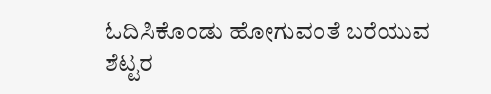ಓದಿಸಿಕೊಂಡು ಹೋಗುವಂತೆ ಬರೆಯುವ ಶೆಟ್ಟರ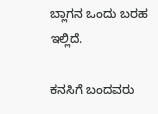ಬ್ಲಾಗನ ಒಂದು ಬರಹ ಇಲ್ಲಿದೆ.

ಕನಸಿಗೆ ಬಂದವರು